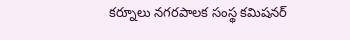కర్నూలు నగరపాలక సంస్థ కమిషనర్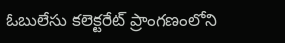ఓబులేసు కలెక్టరేట్ ప్రాంగణంలోని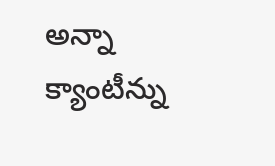అన్నా క్యాంటీన్ను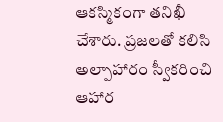ఆకస్మికంగా తనిఖీ చేశారు. ప్రజలతో కలిసి అల్పాహారం స్వీకరించి ఆహార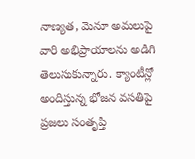నాణ్యత, మెనూ అమలుపై వారి అభిప్రాయాలను అడిగి తెలుసుకున్నారు. క్యాంటీన్లో అందిస్తున్న భోజన వసతిపై ప్రజలు సంతృప్తి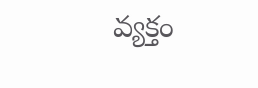వ్యక్తం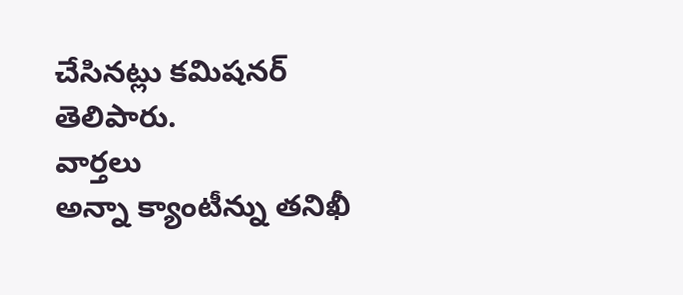చేసినట్లు కమిషనర్ తెలిపారు.
వార్తలు
అన్నా క్యాంటీన్ను తనిఖీ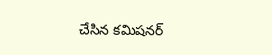చేసిన కమిషనర్